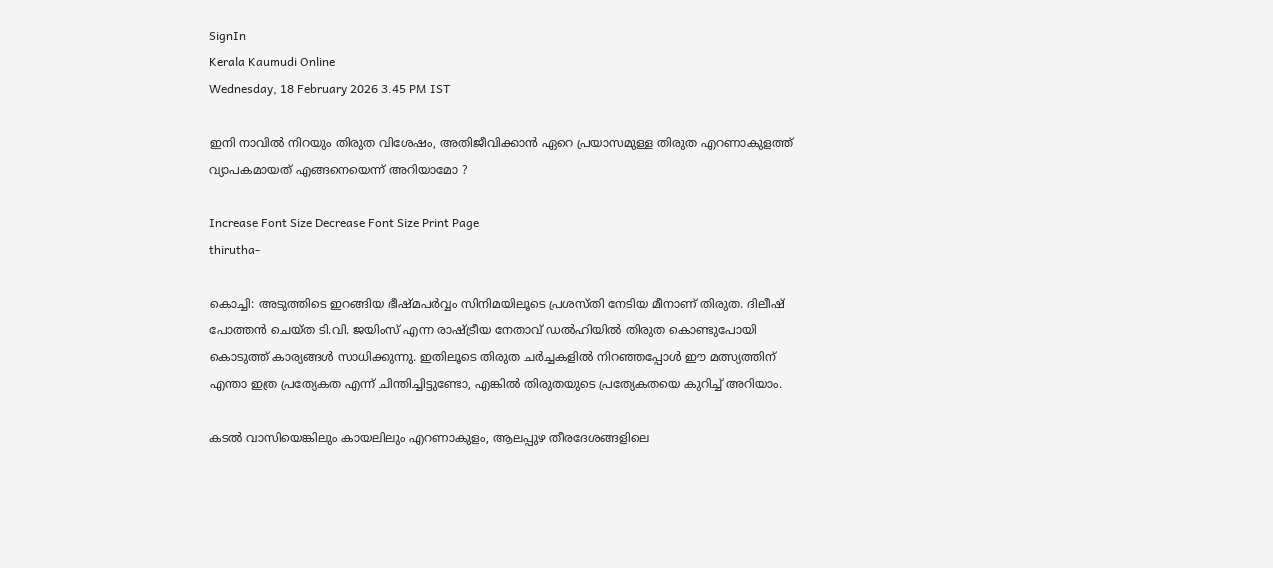SignIn
Kerala Kaumudi Online
Wednesday, 18 February 2026 3.45 PM IST

ഇനി നാവിൽ നിറയും തിരുത വിശേഷം, അതിജീവിക്കാൻ ഏറെ പ്രയാസമുള്ള തിരുത എറണാകുളത്ത് വ്യാപകമായത് എങ്ങനെയെന്ന് അറിയാമോ ?

Increase Font Size Decrease Font Size Print Page
thirutha-

കൊച്ചി: അടുത്തിടെ ഇറങ്ങിയ ഭീഷ്മപർവ്വം സിനിമയിലൂടെ പ്രശസ്തി നേടിയ മീനാണ് തിരുത. ദിലീഷ് പോത്തൻ ചെയ്ത ടി.വി. ജയിംസ് എന്ന രാഷ്ട്രീയ നേതാവ് ഡൽഹിയിൽ തിരുത കൊണ്ടുപോയി കൊടുത്ത് കാര്യങ്ങൾ സാധിക്കുന്നു. ഇതിലൂടെ തിരുത ചർച്ചകളിൽ നിറഞ്ഞപ്പോൾ ഈ മത്സ്യത്തിന് എന്താ ഇത്ര പ്രത്യേകത എന്ന് ചിന്തിച്ചിട്ടുണ്ടോ, എങ്കിൽ തിരുതയുടെ പ്രത്യേകതയെ കുറിച്ച് അറിയാം.

കടൽ വാസിയെങ്കിലും കായലിലും എറണാകുളം, ആലപ്പുഴ തീരദേശങ്ങളിലെ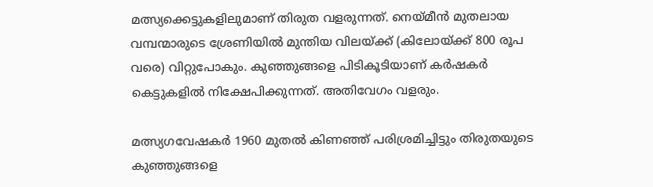മത്സ്യക്കെട്ടുകളിലുമാണ് തിരുത വളരുന്നത്. നെയ്മീൻ മുതലായ വമ്പന്മാരുടെ ശ്രേണിയിൽ മുന്തിയ വിലയ്ക്ക് (കിലോയ്ക്ക് 800 രൂപ വരെ) വിറ്റുപോകും. കുഞ്ഞുങ്ങളെ പിടികൂടിയാണ് കർഷകർ കെട്ടുകളിൽ നിക്ഷേപിക്കുന്നത്. അതിവേഗം വളരും.

മത്സ്യഗവേഷകർ 1960 മുതൽ കിണഞ്ഞ് പരിശ്രമിച്ചിട്ടും തിരുതയുടെ കുഞ്ഞുങ്ങളെ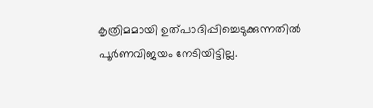കൃത്രിമമായി ഉത്പാദിപ്പിച്ചെടുക്കുന്നതിൽ പൂർണവിജയം നേടിയിട്ടില്ല.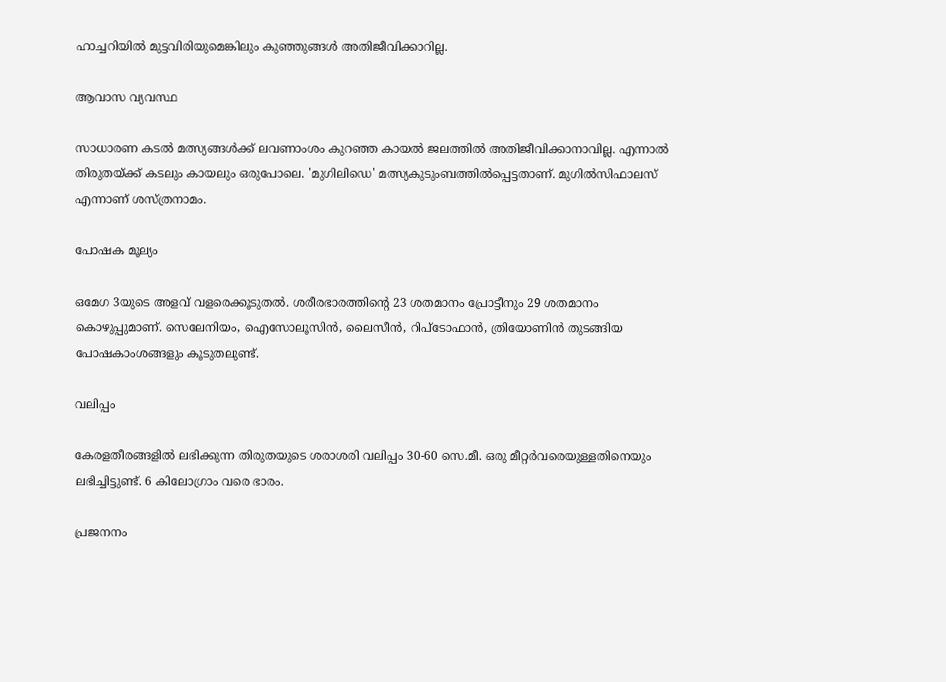ഹാച്ചറിയിൽ മുട്ടവിരിയുമെങ്കിലും കുഞ്ഞുങ്ങൾ അതിജീവിക്കാറില്ല.

ആവാസ വ്യവസ്ഥ

സാധാരണ കടൽ മത്സ്യങ്ങൾക്ക് ലവണാംശം കുറഞ്ഞ കായൽ ജലത്തിൽ അതിജീവിക്കാനാവില്ല. എന്നാൽ തിരുതയ്ക്ക് കടലും കായലും ഒരുപോലെ. 'മുഗിലിഡെ' മത്സ്യകുടുംബത്തിൽപ്പെട്ടതാണ്. മുഗിൽസിഫാലസ് എന്നാണ് ശസ്ത്രനാമം.

പോഷക മൂല്യം

ഒമേഗ 3യുടെ അളവ് വളരെക്കൂടുതൽ. ശരീരഭാരത്തിന്റെ 23 ശതമാനം പ്രോട്ടീനും 29 ശതമാനം കൊഴുപ്പുമാണ്. സെലേനിയം, ഐസോലൂസിൻ, ലൈസീൻ, റിപ്‌ടോഫാൻ, ത്രിയോണിൻ തുടങ്ങിയ പോഷകാംശങ്ങളും കൂടുതലുണ്ട്.

വലിപ്പം

കേരളതീരങ്ങളിൽ ലഭിക്കുന്ന തിരുതയുടെ ശരാശരി വലിപ്പം 30-60 സെ.മീ. ഒരു മീറ്റർവരെയുള്ളതിനെയും ലഭിച്ചിട്ടുണ്ട്. 6 കിലോഗ്രാം വരെ ഭാരം.

പ്രജനനം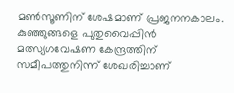മൺസൂണിന് ശേഷമാണ് പ്രജനനകാലം. കുഞ്ഞുങ്ങളെ പുതുവൈപ്പിൻ മത്സ്യഗവേഷണ കേന്ദ്രത്തിന് സമീപത്തുനിന്ന് ശേഖരിച്ചാണ്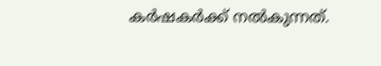കർഷകർക്ക് നൽകുന്നത്.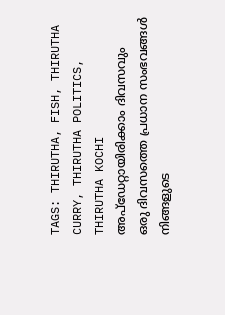TAGS: THIRUTHA, FISH, THIRUTHA CURRY, THIRUTHA POLITICS, THIRUTHA KOCHI
അപ്ഡേറ്റായിരിക്കാം ദിവസവും
ഒരു ദിവസത്തെ പ്രധാന സംഭവങ്ങൾ നിങ്ങളുടെ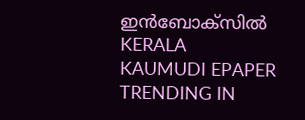ഇൻബോക്സിൽ
KERALA KAUMUDI EPAPER
TRENDING IN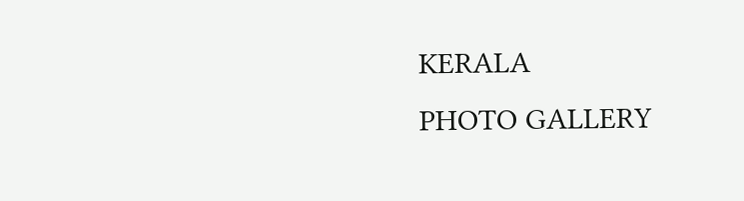KERALA
PHOTO GALLERY